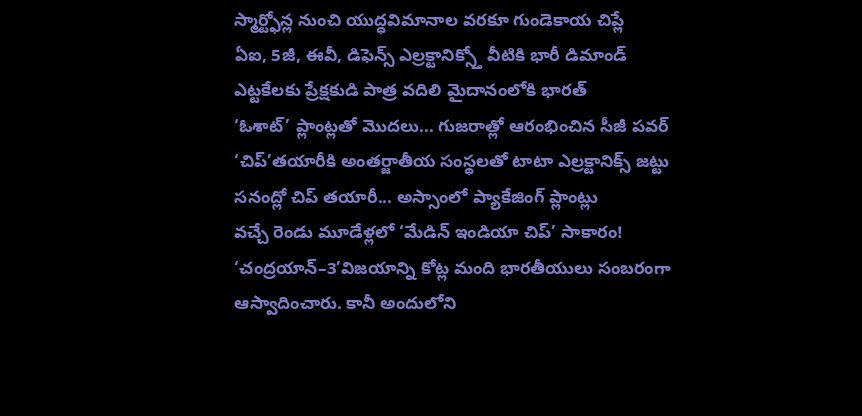స్మార్ట్ఫోన్ల నుంచి యుద్ధవిమానాల వరకూ గుండెకాయ చిప్లే
ఏఐ, 5జీ, ఈవీ, డిఫెన్స్ ఎల్రక్టానిక్స్తో వీటికి భారీ డిమాండ్
ఎట్టకేలకు ప్రేక్షకుడి పాత్ర వదిలి మైదానంలోకి భారత్
‘ఓశాట్’ ప్లాంట్లతో మొదలు... గుజరాత్లో ఆరంభించిన సీజీ పవర్
‘చిప్’తయారీకి అంతర్జాతీయ సంస్థలతో టాటా ఎల్రక్టానిక్స్ జట్టు
సనంద్లో చిప్ తయారీ... అస్సాంలో ప్యాకేజింగ్ ప్లాంట్లు
వచ్చే రెండు మూడేళ్లలో ‘మేడిన్ ఇండియా చిప్’ సాకారం!
‘చంద్రయాన్–3’విజయాన్ని కోట్ల మంది భారతీయులు సంబరంగా ఆస్వాదించారు. కానీ అందులోని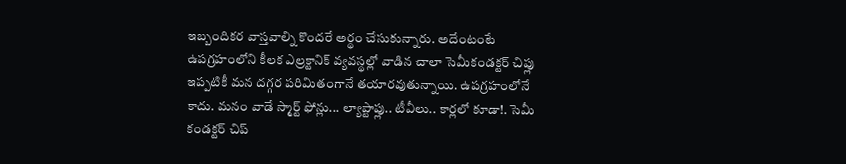ఇబ్బందికర వాస్తవాల్ని కొందరే అర్థం చేసుకున్నారు. అదేంటంటే ఉపగ్రహంలోని కీలక ఎల్రక్టానిక్ వ్యవస్థల్లో వాడిన చాలా సెమీకండక్టర్ చిప్లు ఇప్పటికీ మన దగ్గర పరిమితంగానే తయారవుతున్నాయి. ఉపగ్రహంలోనే కాదు. మనం వాడే స్మార్ట్ ఫోన్లు... ల్యాప్టాప్లు.. టీవీలు.. కార్లలో కూడా!. సెమీ కండక్టర్ చిప్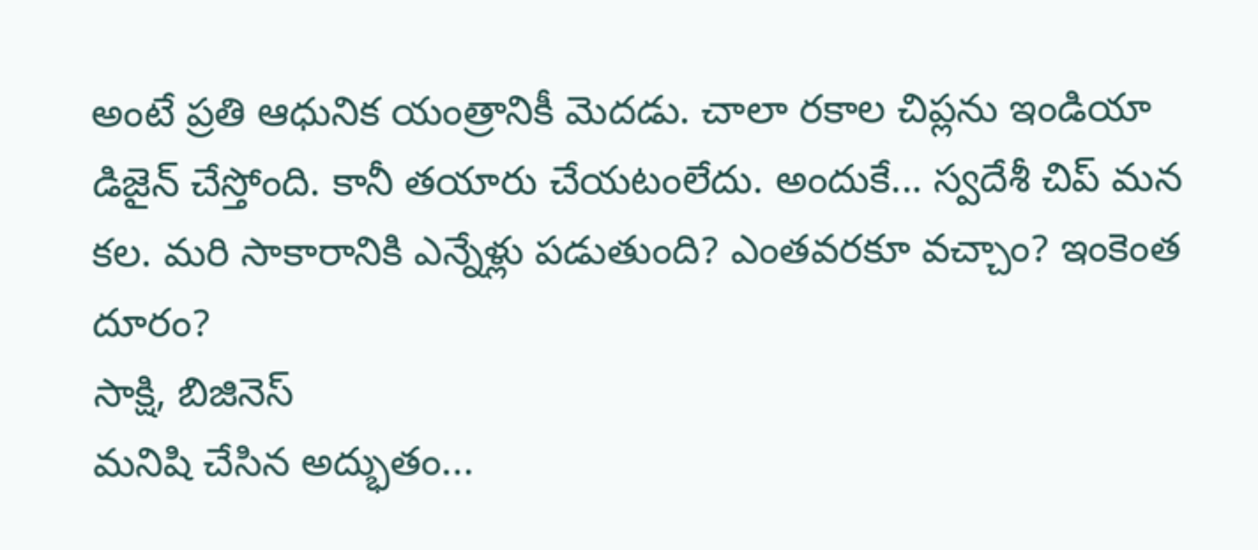అంటే ప్రతి ఆధునిక యంత్రానికీ మెదడు. చాలా రకాల చిప్లను ఇండియా డిజైన్ చేస్తోంది. కానీ తయారు చేయటంలేదు. అందుకే... స్వదేశీ చిప్ మన కల. మరి సాకారానికి ఎన్నేళ్లు పడుతుంది? ఎంతవరకూ వచ్చాం? ఇంకెంత దూరం?
సాక్షి, బిజినెస్
మనిషి చేసిన అద్భుతం...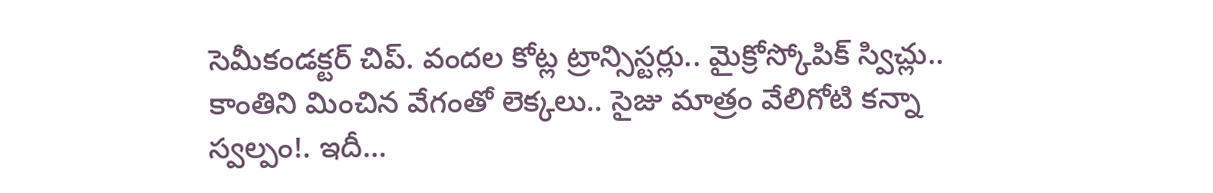సెమీకండక్టర్ చిప్. వందల కోట్ల ట్రాన్సిస్టర్లు.. మైక్రోస్కోపిక్ స్విచ్లు.. కాంతిని మించిన వేగంతో లెక్కలు.. సైజు మాత్రం వేలిగోటి కన్నా స్వల్పం!. ఇదీ...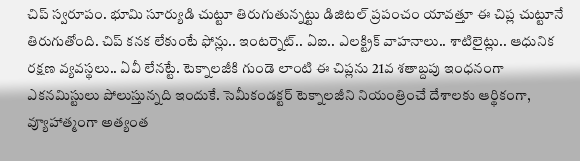చిప్ స్వరూపం. భూమి సూర్యుడి చుట్టూ తిరుగుతున్నట్టు డిజిటల్ ప్రపంచం యావత్తూ ఈ చిప్ల చుట్టూనే తిరుగుతోంది. చిప్ కనక లేకుంటే ఫోన్లు.. ఇంటర్నెట్.. ఏఐ.. ఎలక్ట్రిక్ వాహనాలు.. శాటిలైట్లు.. ఆధునిక రక్షణ వ్యవస్థలు.. ఏవీ లేనట్టే. టెక్నాలజీకి గుండె లాంటి ఈ చిప్లను 21వ శతాబ్దపు ఇంధనంగా ఎకనమిస్టులు పోలుస్తున్నది ఇందుకే. సెమీకండక్టర్ టెక్నాలజీని నియంత్రించే దేశాలకు ఆర్థికంగా, వ్యూహాత్మంగా అత్యంత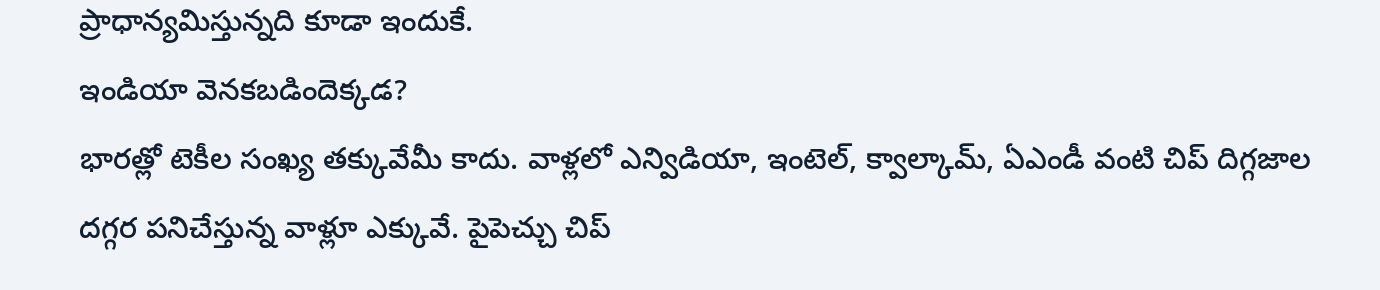ప్రాధాన్యమిస్తున్నది కూడా ఇందుకే.
ఇండియా వెనకబడిందెక్కడ?
భారత్లో టెకీల సంఖ్య తక్కువేమీ కాదు. వాళ్లలో ఎన్విడియా, ఇంటెల్, క్వాల్కామ్, ఏఎండీ వంటి చిప్ దిగ్గజాల దగ్గర పనిచేస్తున్న వాళ్లూ ఎక్కువే. పైపెచ్చు చిప్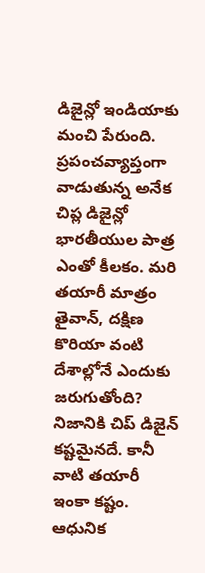డిజైన్లో ఇండియాకు మంచి పేరుంది. ప్రపంచవ్యాప్తంగా వాడుతున్న అనేక చిప్ల డిజైన్లో భారతీయుల పాత్ర ఎంతో కీలకం. మరి తయారీ మాత్రం తైవాన్, దక్షిణ కొరియా వంటి దేశాల్లోనే ఎందుకు జరుగుతోంది? నిజానికి చిప్ డిజైన్ కష్టమైనదే. కానీ వాటి తయారీ ఇంకా కష్టం. ఆధునిక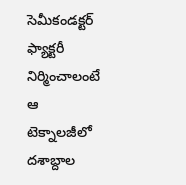సెమీకండక్టర్ ఫ్యాక్టరీ నిర్మించాలంటే ఆ టెక్నాలజీలో దశాబ్దాల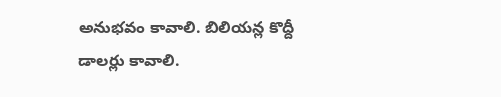అనుభవం కావాలి. బిలియన్ల కొద్దీ డాలర్లు కావాలి.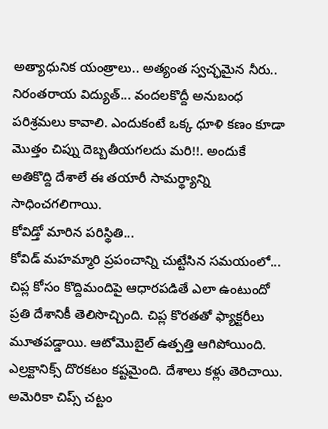అత్యాధునిక యంత్రాలు.. అత్యంత స్వచ్ఛమైన నీరు.. నిరంతరాయ విద్యుత్... వందలకొద్దీ అనుబంధ పరిశ్రమలు కావాలి. ఎందుకంటే ఒక్క ధూళి కణం కూడా మొత్తం చిప్ను దెబ్బతీయగలదు మరి!!. అందుకే అతికొద్ది దేశాలే ఈ తయారీ సామర్థ్యాన్ని సాధించగలిగాయి.
కోవిడ్తో మారిన పరిస్థితి...
కోవిడ్ మహమ్మారి ప్రపంచాన్ని చుట్టేసిన సమయంలో... చిప్ల కోసం కొద్దిమందిపై ఆధారపడితే ఎలా ఉంటుందో ప్రతి దేశానికీ తెలిసొచ్చింది. చిప్ల కొరతతో ఫ్యాక్టరీలు మూతపడ్డాయి. ఆటోమొబైల్ ఉత్పత్తి ఆగిపోయింది. ఎల్రక్టానిక్స్ దొరకటం కష్టమైంది. దేశాలు కళ్లు తెరిచాయి. అమెరికా చిప్స్ చట్టం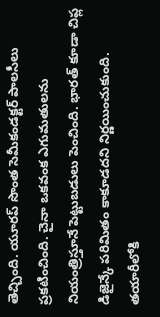తెచ్చింది. యూరప్ సొంత సెమీకండక్టర్ పాలసీలు ప్రకటించింది. చైనా ఒకవంక ఎగుమతులను నియంత్రిస్తూనే పెట్టుబడులు పెంచింది. భారత్ కూడా చిప్ల డిజైన్కే పరిమితం కాకూడదని నిర్ణయించుకుంది. తయారీలోకి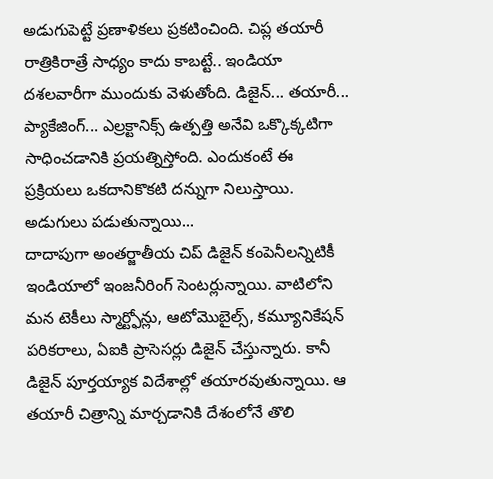అడుగుపెట్టే ప్రణాళికలు ప్రకటించింది. చిప్ల తయారీ రాత్రికిరాత్రే సాధ్యం కాదు కాబట్టే.. ఇండియా దశలవారీగా ముందుకు వెళుతోంది. డిజైన్... తయారీ... ప్యాకేజింగ్... ఎల్రక్టానిక్స్ ఉత్పత్తి అనేవి ఒక్కొక్కటిగా సాధించడానికి ప్రయత్నిస్తోంది. ఎందుకంటే ఈ ప్రక్రియలు ఒకదానికొకటి దన్నుగా నిలుస్తాయి.
అడుగులు పడుతున్నాయి...
దాదాపుగా అంతర్జాతీయ చిప్ డిజైన్ కంపెనీలన్నిటికీ ఇండియాలో ఇంజనీరింగ్ సెంటర్లున్నాయి. వాటిలోని మన టెకీలు స్మార్ట్ఫోన్లు, ఆటోమొబైల్స్, కమ్యూనికేషన్ పరికరాలు, ఏఐకి ప్రాసెసర్లు డిజైన్ చేస్తున్నారు. కానీ డిజైన్ పూర్తయ్యాక విదేశాల్లో తయారవుతున్నాయి. ఆ తయారీ చిత్రాన్ని మార్చడానికి దేశంలోనే తొలి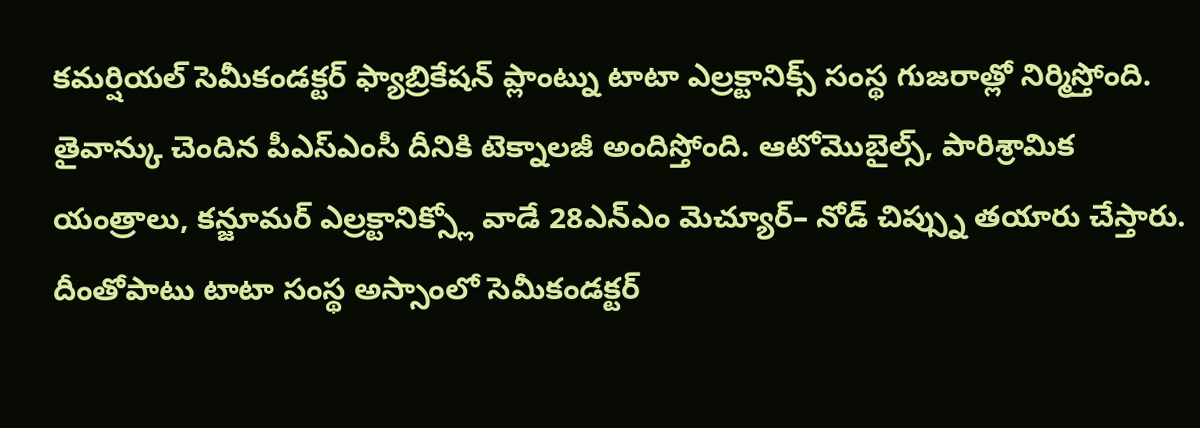కమర్షియల్ సెమీకండక్టర్ ఫ్యాబ్రికేషన్ ప్లాంట్ను టాటా ఎల్రక్టానిక్స్ సంస్థ గుజరాత్లో నిర్మిస్తోంది. తైవాన్కు చెందిన పీఎస్ఎంసీ దీనికి టెక్నాలజీ అందిస్తోంది. ఆటోమొబైల్స్, పారిశ్రామిక యంత్రాలు, కన్జూమర్ ఎల్రక్టానిక్స్లో వాడే 28ఎన్ఎం మెచ్యూర్– నోడ్ చిప్స్ను తయారు చేస్తారు. దీంతోపాటు టాటా సంస్థ అస్సాంలో సెమీకండక్టర్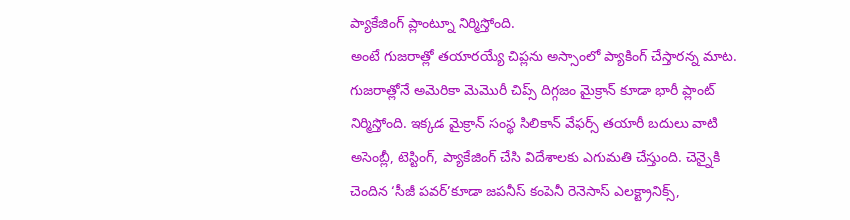ప్యాకేజింగ్ ప్లాంట్నూ నిర్మిస్తోంది.
అంటే గుజరాత్లో తయారయ్యే చిప్లను అస్సాంలో ప్యాకింగ్ చేస్తారన్న మాట. గుజరాత్లోనే అమెరికా మెమొరీ చిప్స్ దిగ్గజం మైక్రాన్ కూడా భారీ ప్లాంట్ నిర్మిస్తోంది. ఇక్కడ మైక్రాన్ సంస్థ సిలికాన్ వేఫర్స్ తయారీ బదులు వాటి అసెంబ్లీ, టెస్టింగ్, ప్యాకేజింగ్ చేసి విదేశాలకు ఎగుమతి చేస్తుంది. చెన్నైకి చెందిన ‘సీజీ పవర్’కూడా జపనీస్ కంపెనీ రెనెసాస్ ఎలక్ట్రానిక్స్,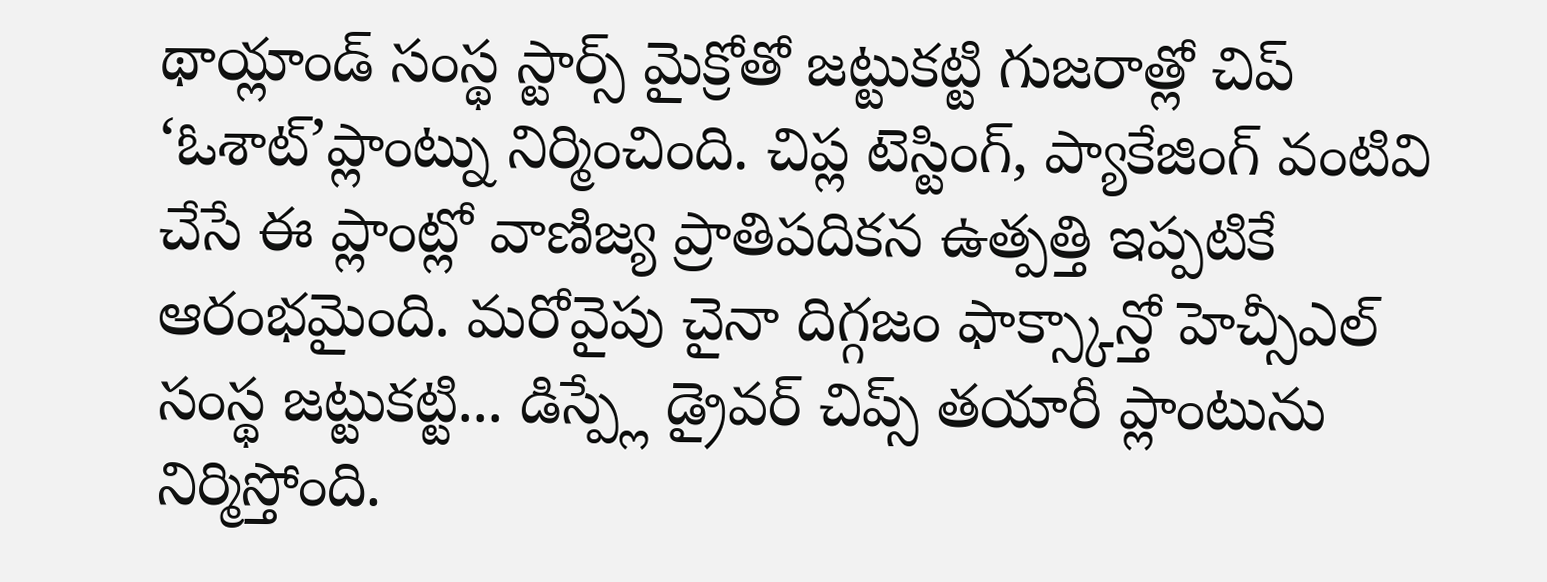థాయ్లాండ్ సంస్థ స్టార్స్ మైక్రోతో జట్టుకట్టి గుజరాత్లో చిప్ ‘ఓశాట్’ప్లాంట్ను నిర్మించింది. చిప్ల టెస్టింగ్, ప్యాకేజింగ్ వంటివి చేసే ఈ ప్లాంట్లో వాణిజ్య ప్రాతిపదికన ఉత్పత్తి ఇప్పటికే ఆరంభమైంది. మరోవైపు చైనా దిగ్గజం ఫాక్స్కాన్తో హెచ్సీఎల్ సంస్థ జట్టుకట్టి... డిస్ప్లే డ్రైవర్ చిప్స్ తయారీ ప్లాంటును నిర్మిస్తోంది.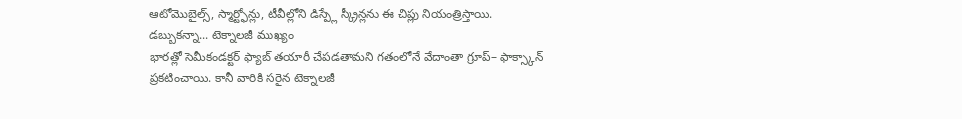ఆటోమొబైల్స్, స్మార్ట్ఫోన్లు, టీవీల్లోని డిస్ప్లే స్క్రీన్లను ఈ చిప్లు నియంత్రిస్తాయి.
డబ్బుకన్నా... టెక్నాలజీ ముఖ్యం
భారత్లో సెమీకండక్టర్ ఫ్యాబ్ తయారీ చేపడతామని గతంలోనే వేదాంతా గ్రూప్– ఫాక్స్కాన్ ప్రకటించాయి. కానీ వారికి సరైన టెక్నాలజీ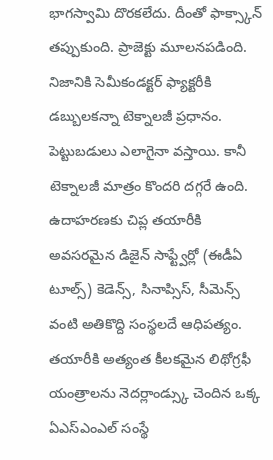భాగస్వామి దొరకలేదు. దీంతో ఫాక్స్కాన్ తప్పుకుంది. ప్రాజెక్టు మూలనపడింది. నిజానికి సెమీకండక్టర్ ఫ్యాక్టరీకి డబ్బులకన్నా టెక్నాలజీ ప్రధానం. పెట్టుబడులు ఎలాగైనా వస్తాయి. కానీ టెక్నాలజీ మాత్రం కొందరి దగ్గరే ఉంది. ఉదాహరణకు చిప్ల తయారీకి అవసరమైన డిజైన్ సాఫ్ట్వేర్లో (ఈడీఏ టూల్స్) కెడెన్స్, సినాప్సిస్, సీమెన్స్ వంటి అతికొద్ది సంస్థలదే ఆధిపత్యం.
తయారీకి అత్యంత కీలకమైన లిథోగ్రఫీ యంత్రాలను నెదర్లాండ్స్కు చెందిన ఒక్క ఏఎస్ఎంఎల్ సంస్థే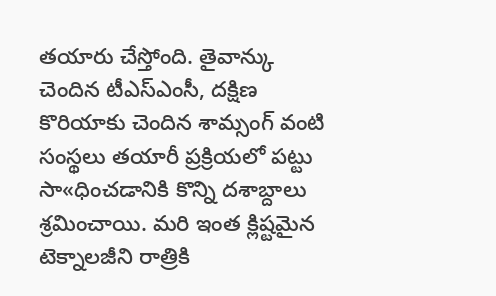తయారు చేస్తోంది. తైవాన్కు చెందిన టీఎస్ఎంసీ, దక్షిణ కొరియాకు చెందిన శామ్సంగ్ వంటి సంస్థలు తయారీ ప్రక్రియలో పట్టు సా«ధించడానికి కొన్ని దశాబ్దాలు శ్రమించాయి. మరి ఇంత క్లిష్టమైన టెక్నాలజీని రాత్రికి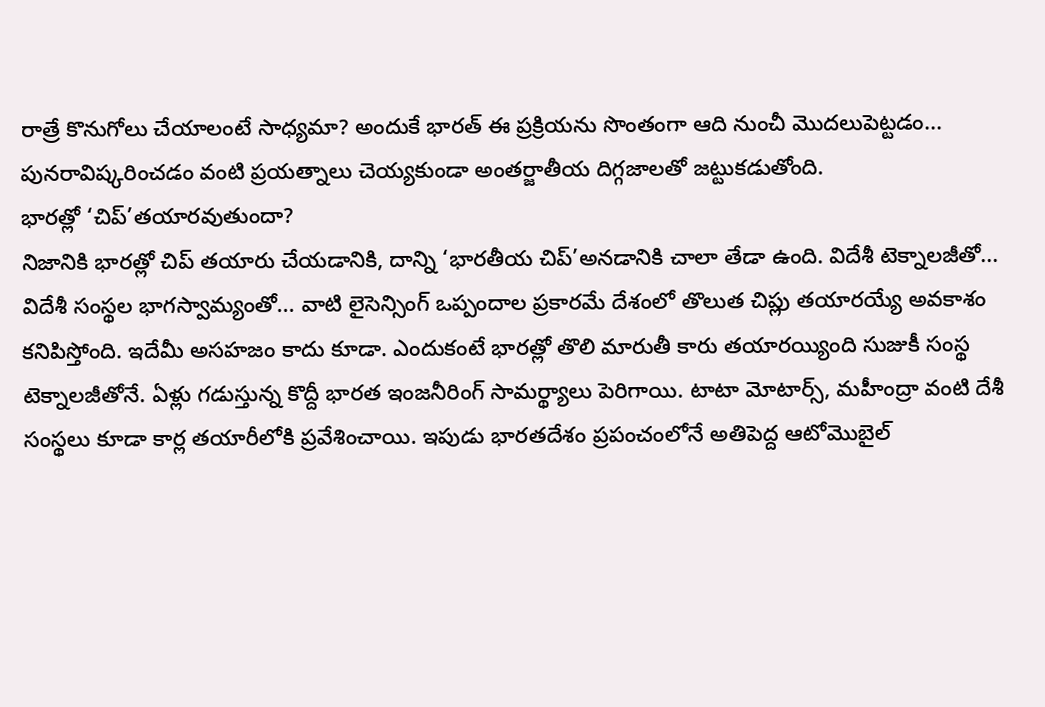రాత్రే కొనుగోలు చేయాలంటే సాధ్యమా? అందుకే భారత్ ఈ ప్రక్రియను సొంతంగా ఆది నుంచీ మొదలుపెట్టడం... పునరావిష్కరించడం వంటి ప్రయత్నాలు చెయ్యకుండా అంతర్జాతీయ దిగ్గజాలతో జట్టుకడుతోంది.
భారత్లో ‘చిప్’తయారవుతుందా?
నిజానికి భారత్లో చిప్ తయారు చేయడానికి, దాన్ని ‘భారతీయ చిప్’అనడానికి చాలా తేడా ఉంది. విదేశీ టెక్నాలజీతో... విదేశీ సంస్థల భాగస్వామ్యంతో... వాటి లైసెన్సింగ్ ఒప్పందాల ప్రకారమే దేశంలో తొలుత చిప్లు తయారయ్యే అవకాశం కనిపిస్తోంది. ఇదేమీ అసహజం కాదు కూడా. ఎందుకంటే భారత్లో తొలి మారుతీ కారు తయారయ్యింది సుజుకీ సంస్థ టెక్నాలజీతోనే. ఏళ్లు గడుస్తున్న కొద్దీ భారత ఇంజనీరింగ్ సామర్థ్యాలు పెరిగాయి. టాటా మోటార్స్, మహీంద్రా వంటి దేశీ సంస్థలు కూడా కార్ల తయారీలోకి ప్రవేశించాయి. ఇపుడు భారతదేశం ప్రపంచంలోనే అతిపెద్ద ఆటోమొబైల్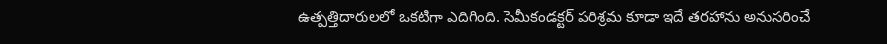ఉత్పత్తిదారులలో ఒకటిగా ఎదిగింది. సెమీకండక్టర్ పరిశ్రమ కూడా ఇదే తరహాను అనుసరించే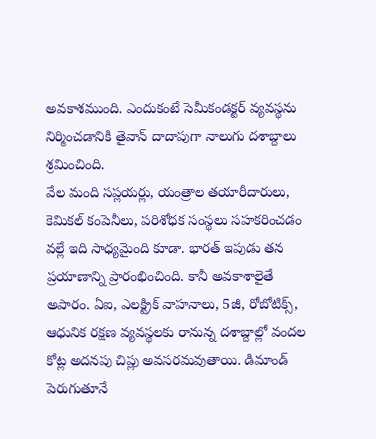అవకాశముంది. ఎందుకంటే సెమీకండక్టర్ వ్యవస్థను నిర్మించడానికి తైవాన్ దాదాపుగా నాలుగు దశాబ్దాలు శ్రమించింది.
వేల మంది సప్లయర్లు, యంత్రాల తయారీదారులు, కెమికల్ కంపెనీలు, పరిశోధక సంస్థలు సహకరించడం వల్లే ఇది సాధ్యమైంది కూడా. భారత్ ఇపుడు తన ప్రయాణాన్ని ప్రారంభించింది. కానీ అవకాశాలైతే అపారం. ఏఐ, ఎలక్ట్రిక్ వాహనాలు, 5జీ, రోబోటిక్స్, ఆధునిక రక్షణ వ్యవస్థలకు రానున్న దశాబ్దాల్లో వందల కోట్ల అదనపు చిప్లు అవసరమవుతాయి. డిమాండ్ పెరుగుతూనే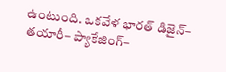ఉంటుంది. ఒకవేళ భారత్ డిజైన్– తయారీ– ప్యాకేజింగ్–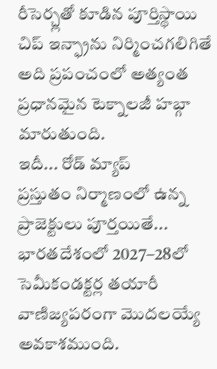రీసెర్చ్లతో కూడిన పూర్తిస్థాయి చిప్ ఇన్ఫ్రాను నిర్మించగలిగితే అది ప్రపంచంలో అత్యంత ప్రధానమైన టెక్నాలజీ హబ్గా మారుతుంది.
ఇదీ... రోడ్ మ్యాప్
ప్రస్తుతం నిర్మాణంలో ఉన్న ప్రాజెక్టులు పూర్తయితే... భారతదేశంలో 2027–28లో సెమీకండక్టర్ల తయారీ వాణిజ్యపరంగా మొదలయ్యే అవకాశముంది.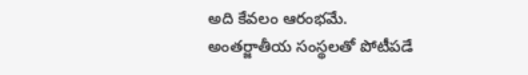అది కేవలం ఆరంభమే. అంతర్జాతీయ సంస్థలతో పోటీపడే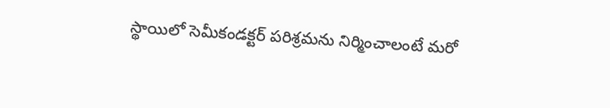స్థాయిలో సెమీకండక్టర్ పరిశ్రమను నిర్మించాలంటే మరో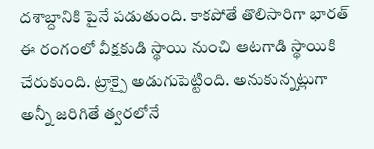దశాబ్దానికి పైనే పడుతుంది. కాకపోతే తొలిసారిగా భారత్ ఈ రంగంలో వీక్షకుడి స్థాయి నుంచి ఆటగాడి స్థాయికి చేరుకుంది. ట్రాక్పై అడుగుపెట్టింది. అనుకున్నట్లుగా అన్నీ జరిగితే త్వరలోనే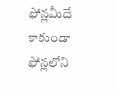ఫోన్లమీదే కాకుండా ఫోన్లలోని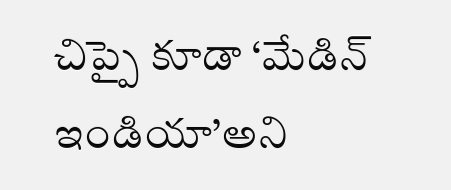చిప్పై కూడా ‘మేడిన్ ఇండియా’అని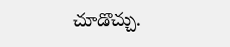చూడొచ్చు.